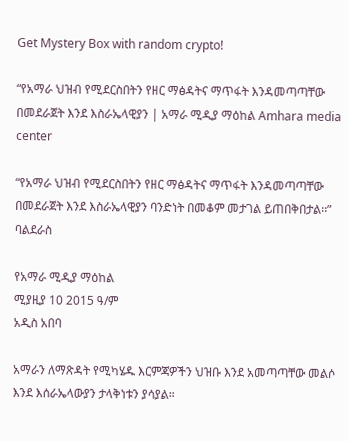Get Mystery Box with random crypto!

“የአማራ ህዝብ የሚደርስበትን የዘር ማፅዳትና ማጥፋት እንዳመጣጣቸው በመደራጀት እንደ እስራኤላዊያን | አማራ ሚዲያ ማዕከል Amhara media center

“የአማራ ህዝብ የሚደርስበትን የዘር ማፅዳትና ማጥፋት እንዳመጣጣቸው በመደራጀት እንደ እስራኤላዊያን ባንድነት በመቆም መታገል ይጠበቅበታል፡፡” ባልደራስ

የአማራ ሚዲያ ማዕከል
ሚያዚያ 10 2015 ዓ/ም
አዲስ አበባ

አማራን ለማጽዳት የሚካሄዱ እርምጃዎችን ህዝቡ እንደ አመጣጣቸው መልሶ እንደ እሰራኤላውያን ታላቅነቱን ያሳያል።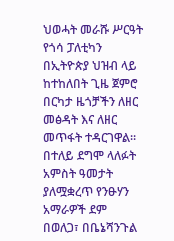ህወሓት መራሹ ሥርዓት የጎሳ ፓለቲካን በኢትዮጵያ ህዝብ ላይ ከተከለበት ጊዜ ጀምሮ በርካታ ዜጎቻችን ለዘር መፅዳት እና ለዘር መጥፋት ተዳርገዋል። በተለይ ደግሞ ላለፉት አምስት ዓመታት ያለሟቋረጥ የንፁሃን አማራዎች ደም በወለጋ፣ በቤኔሻንጉል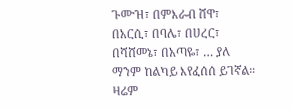ጉሙዝ፣ በምእራብ ሸዋ፣ በአርሲ፣ በባሌ፣ በሀረር፣ በሻሸመኔ፣ በአጣዬ፣ … ያለ ማንም ከልካይ እየፈሰሰ ይገኛል። ዛሬም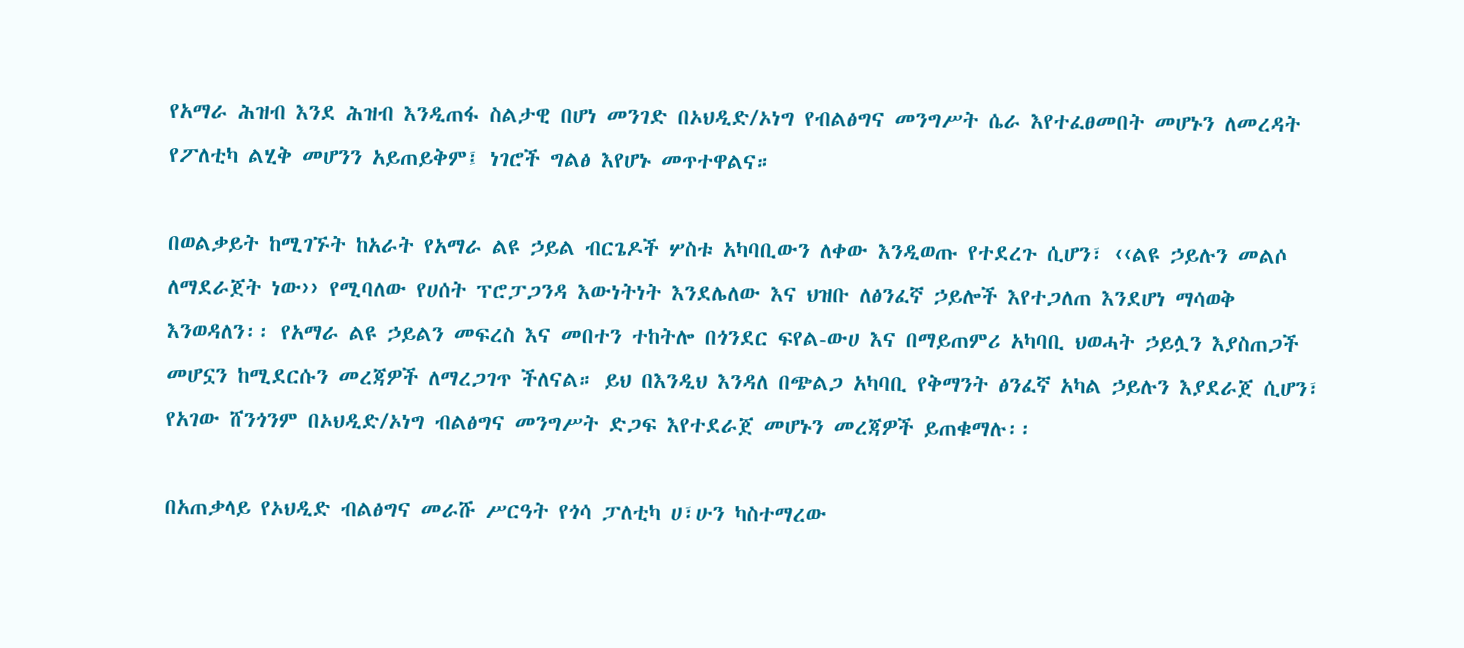የአማራ ሕዝብ እንደ ሕዝብ እንዲጠፋ ስልታዊ በሆነ መንገድ በኦህዲድ/ኦነግ የብልፅግና መንግሥት ሴራ እየተፈፀመበት መሆኑን ለመረዳት የፖለቲካ ልሂቅ መሆንን አይጠይቅም፤ ነገሮች ግልፅ እየሆኑ መጥተዋልና።

በወልቃይት ከሚገኙት ከአራት የአማራ ልዩ ኃይል ብርጌዶች ሦስቱ አካባቢውን ለቀው እንዲወጡ የተደረጉ ሲሆን፣ ‹‹ልዩ ኃይሉን መልሶ ለማደራጀት ነው›› የሚባለው የሀሰት ፕሮፓጋንዳ እውነትነት እንደሌለው እና ህዝቡ ለፅንፈኛ ኃይሎች እየተጋለጠ እንደሆነ ማሳወቅ እንወዳለን፡፡ የአማራ ልዩ ኃይልን መፍረስ እና መበተን ተከትሎ በጎንደር ፍየል-ውሀ እና በማይጠምሪ አካባቢ ህወሓት ኃይሏን እያስጠጋች መሆኗን ከሚደርሱን መረጃዎች ለማረጋገጥ ችለናል። ይህ በእንዲህ እንዳለ በጭልጋ አካባቢ የቅማንት ፅንፈኛ አካል ኃይሉን እያደራጀ ሲሆን፣ የአገው ሸንጎንም በኦህዲድ/ኦነግ ብልፅግና መንግሥት ድጋፍ እየተደራጀ መሆኑን መረጃዎች ይጠቁማሉ፡፡

በአጠቃላይ የኦህዲድ ብልፅግና መራሹ ሥርዓት የጎሳ ፓለቲካ ሀ፣ሁን ካስተማረው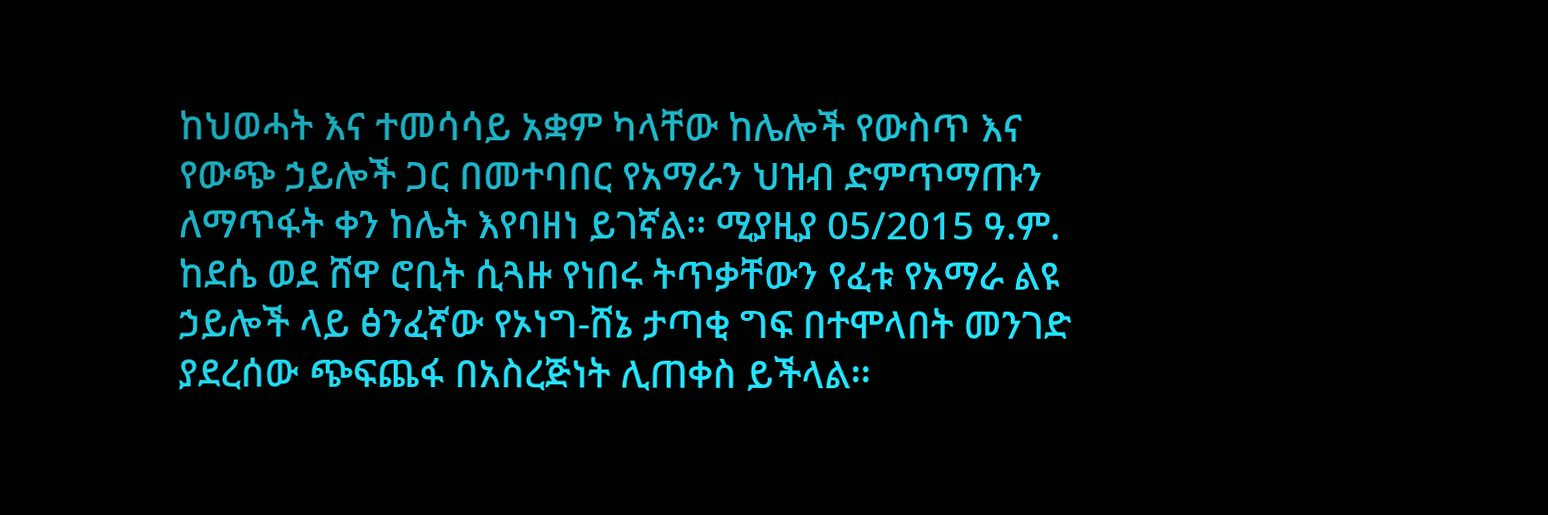ከህወሓት እና ተመሳሳይ አቋም ካላቸው ከሌሎች የውስጥ እና የውጭ ኃይሎች ጋር በመተባበር የአማራን ህዝብ ድምጥማጡን ለማጥፋት ቀን ከሌት እየባዘነ ይገኛል፡፡ ሚያዚያ 05/2015 ዓ.ም. ከደሴ ወደ ሸዋ ሮቢት ሲጓዙ የነበሩ ትጥቃቸውን የፈቱ የአማራ ልዩ ኃይሎች ላይ ፅንፈኛው የኦነግ-ሸኔ ታጣቂ ግፍ በተሞላበት መንገድ ያደረሰው ጭፍጨፋ በአስረጅነት ሊጠቀስ ይችላል፡፡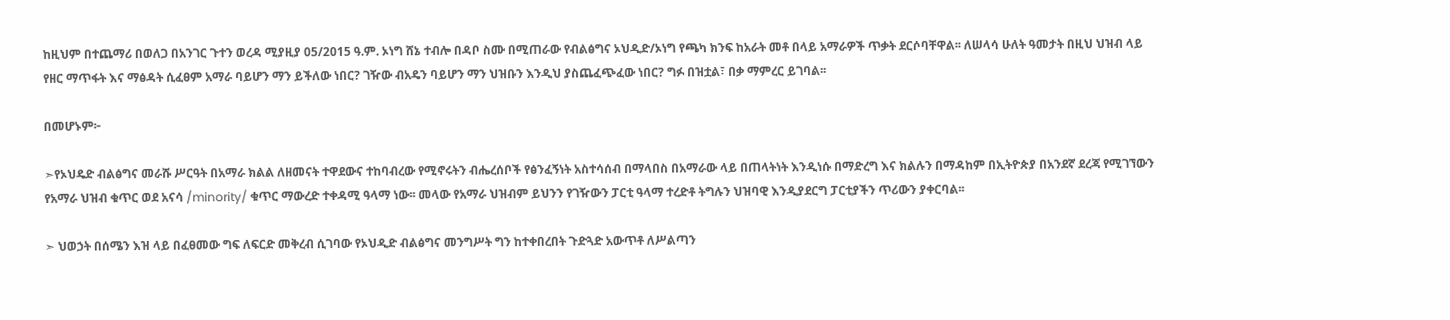ከዚህም በተጨማሪ በወለጋ በአንገር ጉተን ወረዳ ሚያዚያ 05/2015 ዓ.ም. ኦነግ ሸኔ ተብሎ በዳቦ ስሙ በሚጠራው የብልፅግና ኦህዲድ/ኦነግ የጫካ ክንፍ ከአራት መቶ በላይ አማራዎች ጥቃት ደርሶባቸዋል፡፡ ለሠላሳ ሁለት ዓመታት በዚህ ህዝብ ላይ የዘር ማጥፋት እና ማፅዳት ሲፈፀም አማራ ባይሆን ማን ይችለው ነበር? ገዥው ብአዴን ባይሆን ማን ህዝቡን እንዲህ ያስጨፈጭፈው ነበር? ግፉ በዝቷል፣ በቃ ማምረር ይገባል፡፡

በመሆኑም፦

➣የኦህዴድ ብልፅግና መራሹ ሥርዓት በአማራ ክልል ለዘመናት ተዋደውና ተከባብረው የሚኖሩትን ብሔረሰቦች የፅንፈኝነት አስተሳሰብ በማላበስ በአማራው ላይ በጠላትነት እንዲነሱ በማድረግ እና ክልሉን በማዳከም በኢትዮጵያ በአንደኛ ደረጃ የሚገኘውን የአማራ ህዝብ ቁጥር ወደ አናሳ /minority/ ቁጥር ማውረድ ተቀዳሚ ዓላማ ነው፡፡ መላው የአማራ ህዝብም ይህንን የገዥውን ፓርቲ ዓላማ ተረድቶ ትግሉን ህዝባዊ እንዲያደርግ ፓርቲያችን ጥሪውን ያቀርባል፡፡

➣ ህወኃት በሰሜን እዝ ላይ በፈፀመው ግፍ ለፍርድ መቅረብ ሲገባው የኦህዲድ ብልፅግና መንግሥት ግን ከተቀበረበት ጉድጓድ አውጥቶ ለሥልጣን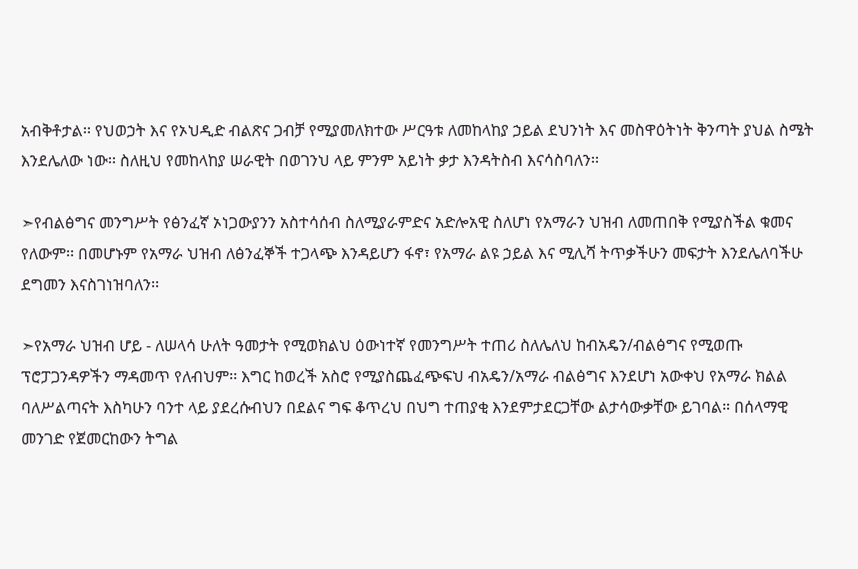አብቅቶታል፡፡ የህወኃት እና የኦህዲድ ብልጽና ጋብቻ የሚያመለክተው ሥርዓቱ ለመከላከያ ኃይል ደህንነት እና መስዋዕትነት ቅንጣት ያህል ስሜት እንደሌለው ነው፡፡ ስለዚህ የመከላከያ ሠራዊት በወገንህ ላይ ምንም አይነት ቃታ እንዳትስብ እናሳስባለን፡፡

➣የብልፅግና መንግሥት የፅንፈኛ ኦነጋውያንን አስተሳሰብ ስለሚያራምድና አድሎአዊ ስለሆነ የአማራን ህዝብ ለመጠበቅ የሚያስችል ቁመና የለውም፡፡ በመሆኑም የአማራ ህዝብ ለፅንፈኞች ተጋላጭ እንዳይሆን ፋኖ፣ የአማራ ልዩ ኃይል እና ሚሊሻ ትጥቃችሁን መፍታት እንደሌለባችሁ ደግመን እናስገነዝባለን፡፡

➣የአማራ ህዝብ ሆይ - ለሠላሳ ሁለት ዓመታት የሚወክልህ ዕውነተኛ የመንግሥት ተጠሪ ስለሌለህ ከብአዴን/ብልፅግና የሚወጡ ፕሮፓጋንዳዎችን ማዳመጥ የለብህም፡፡ እግር ከወረች አስሮ የሚያስጨፈጭፍህ ብአዴን/አማራ ብልፅግና እንደሆነ አውቀህ የአማራ ክልል ባለሥልጣናት እስካሁን ባንተ ላይ ያደረሱብህን በደልና ግፍ ቆጥረህ በህግ ተጠያቂ እንደምታደርጋቸው ልታሳውቃቸው ይገባል። በሰላማዊ መንገድ የጀመርከውን ትግል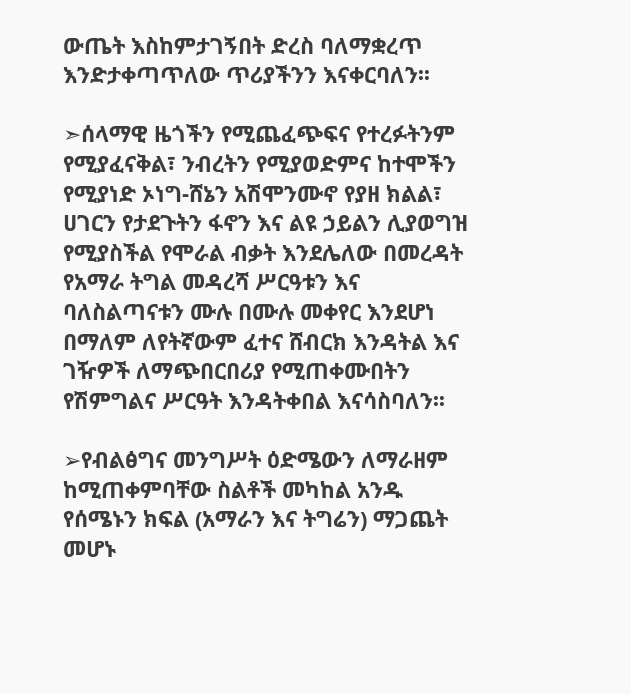ውጤት እስከምታገኝበት ድረስ ባለማቋረጥ እንድታቀጣጥለው ጥሪያችንን እናቀርባለን፡፡

➣ሰላማዊ ዜጎችን የሚጨፈጭፍና የተረፉትንም የሚያፈናቅል፣ ንብረትን የሚያወድምና ከተሞችን የሚያነድ ኦነግ-ሸኔን አሽሞንሙኖ የያዘ ክልል፣ ሀገርን የታደጉትን ፋኖን እና ልዩ ኃይልን ሊያወግዝ የሚያስችል የሞራል ብቃት እንደሌለው በመረዳት የአማራ ትግል መዳረሻ ሥርዓቱን እና ባለስልጣናቱን ሙሉ በሙሉ መቀየር እንደሆነ በማለም ለየትኛውም ፈተና ሸብርክ እንዳትል እና ገዥዎች ለማጭበርበሪያ የሚጠቀሙበትን የሽምግልና ሥርዓት እንዳትቀበል እናሳስባለን፡፡

➢የብልፅግና መንግሥት ዕድሜውን ለማራዘም ከሚጠቀምባቸው ስልቶች መካከል አንዱ የሰሜኑን ክፍል (አማራን እና ትግሬን) ማጋጨት መሆኑ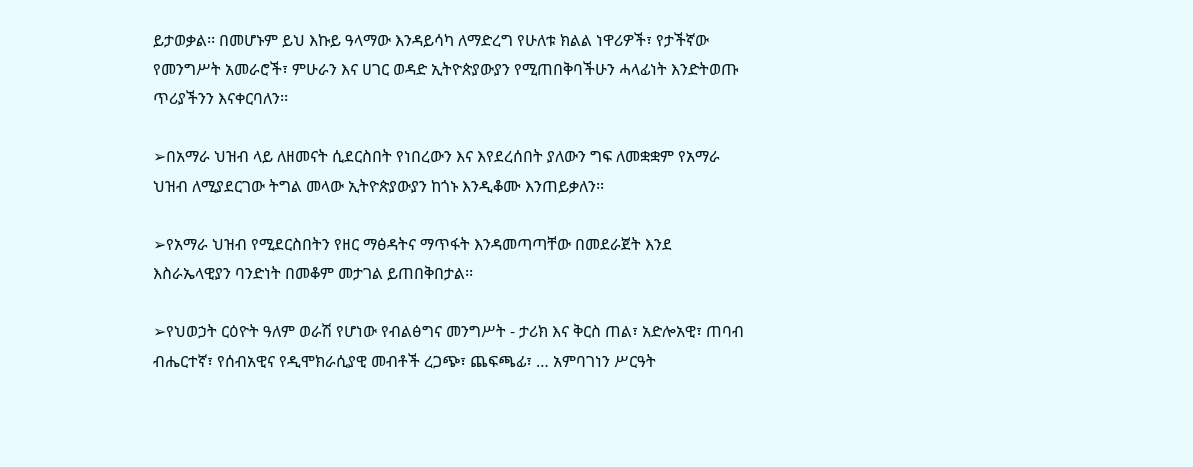ይታወቃል፡፡ በመሆኑም ይህ እኩይ ዓላማው እንዳይሳካ ለማድረግ የሁለቱ ክልል ነዋሪዎች፣ የታችኛው የመንግሥት አመራሮች፣ ምሁራን እና ሀገር ወዳድ ኢትዮጵያውያን የሚጠበቅባችሁን ሓላፊነት እንድትወጡ ጥሪያችንን እናቀርባለን፡፡

➢በአማራ ህዝብ ላይ ለዘመናት ሲደርስበት የነበረውን እና እየደረሰበት ያለውን ግፍ ለመቋቋም የአማራ ህዝብ ለሚያደርገው ትግል መላው ኢትዮጵያውያን ከጎኑ እንዲቆሙ እንጠይቃለን፡፡

➢የአማራ ህዝብ የሚደርስበትን የዘር ማፅዳትና ማጥፋት እንዳመጣጣቸው በመደራጀት እንደ እስራኤላዊያን ባንድነት በመቆም መታገል ይጠበቅበታል፡፡

➢የህወኃት ርዕዮት ዓለም ወራሽ የሆነው የብልፅግና መንግሥት - ታሪክ እና ቅርስ ጠል፣ አድሎአዊ፣ ጠባብ ብሔርተኛ፣ የሰብአዊና የዲሞክራሲያዊ መብቶች ረጋጭ፣ ጨፍጫፊ፣ … አምባገነን ሥርዓት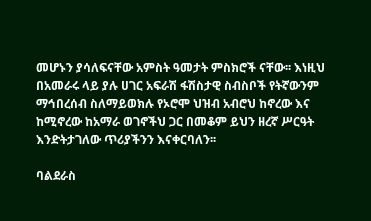መሆኑን ያሳለፍናቸው አምስት ዓመታት ምስክሮች ናቸው፡፡ እነዚህ በአመራሩ ላይ ያሉ ሀገር አፍራሽ ፋሽስታዊ ስብስቦች የትኛውንም ማኅበረሰብ ስለማይወክሉ የኦሮሞ ህዝብ አብሮህ ከኖረው እና ከሚኖረው ከአማራ ወገኖችህ ጋር በመቆም ይህን ዘረኛ ሥርዓት እንድትታገለው ጥሪያችንን እናቀርባለን፡፡

ባልደራስ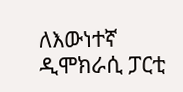ለእውነተኛ ዲሞክራሲ ፓርቲ